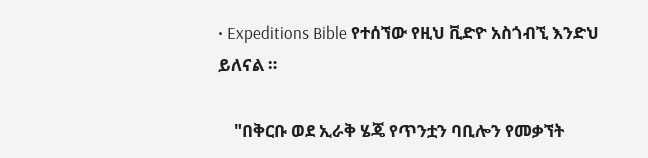• Expeditions Bible የተሰኘው የዚህ ቪድዮ አስጎብኚ እንድህ ይለናል ።

    "በቅርቡ ወደ ኢራቅ ሄጄ የጥንቷን ባቢሎን የመቃኘት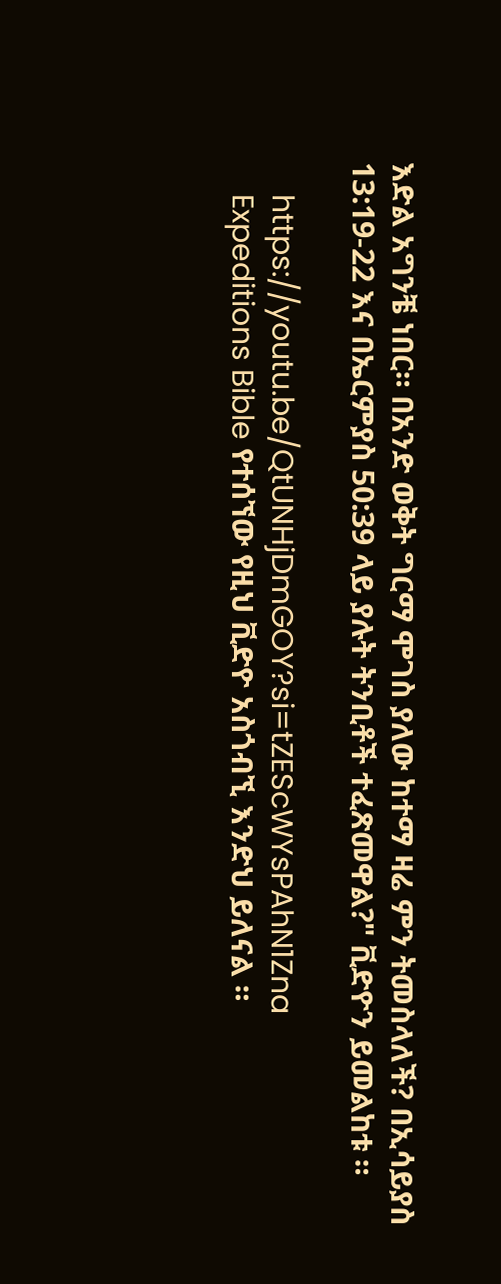እድል አግንቼ ነበር። በአንድ ወቅት ግርማ ሞገስ ያለው ከተማ ዛሬ ምን ትመስላለች? በኢሳይያስ 13:19-22 እና በኤርምያስ 50:39 ላይ ያሉት ትንቢቶች ተፈጽመዋል?" ቪድዮን ይመልከቱ ።

    https://youtu.be/QtUNHjDmGOY?si=tZEScWYsPAhN1Zna
    Expeditions Bible የተሰኘው የዚህ ቪድዮ አስጎብኚ እንድህ ይለናል ።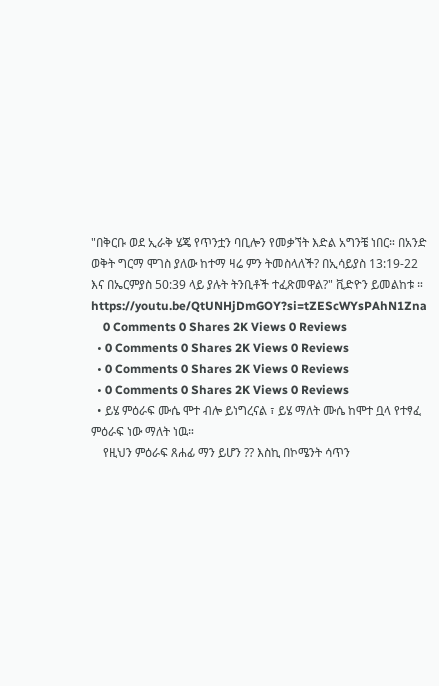"በቅርቡ ወደ ኢራቅ ሄጄ የጥንቷን ባቢሎን የመቃኘት እድል አግንቼ ነበር። በአንድ ወቅት ግርማ ሞገስ ያለው ከተማ ዛሬ ምን ትመስላለች? በኢሳይያስ 13:19-22 እና በኤርምያስ 50:39 ላይ ያሉት ትንቢቶች ተፈጽመዋል?" ቪድዮን ይመልከቱ ። https://youtu.be/QtUNHjDmGOY?si=tZEScWYsPAhN1Zna
    0 Comments 0 Shares 2K Views 0 Reviews
  • 0 Comments 0 Shares 2K Views 0 Reviews
  • 0 Comments 0 Shares 2K Views 0 Reviews
  • 0 Comments 0 Shares 2K Views 0 Reviews
  • ይሄ ምዕራፍ ሙሴ ሞተ ብሎ ይነግረናል ፣ ይሄ ማለት ሙሴ ከሞተ ቧላ የተፃፈ ምዕራፍ ነው ማለት ነዉ።
    የዚህን ምዕራፍ ጸሐፊ ማን ይሆን ?? እስኪ በኮሜንት ሳጥን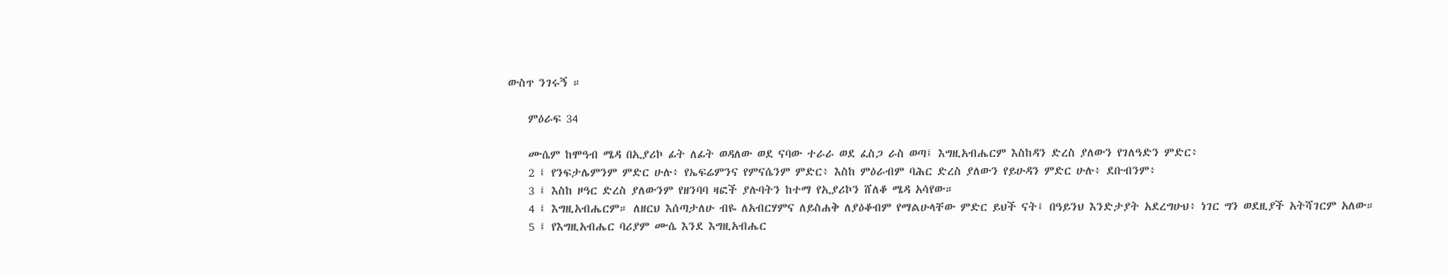ውስጥ ንገሩኝ ።

    ምዕራፍ 34

    ሙሴም ከሞዓብ ሜዳ በኢያሪኮ ፊት ለፊት ወዳለው ወደ ናባው ተራራ ወደ ፈስጋ ራስ ወጣ፤ እግዚአብሔርም እስከዳን ድረስ ያለውን የገለዓድን ምድር፥
    2 ፤ የንፍታሌምንም ምድር ሁሉ፥ የኤፍሬምንና የምናሴንም ምድር፥ እስከ ምዕራብም ባሕር ድረስ ያለውን የይሁዳን ምድር ሁሉ፥ ደቡብንም፥
    3 ፤ እስከ ዞዓር ድረስ ያለውንም የዘንባባ ዛፎች ያሉባትን ከተማ የኢያሪኮን ሸለቆ ሜዳ አሳየው።
    4 ፤ እግዚአብሔርም። ለዘርህ እሰጣታለሁ ብዬ ለአብርሃምና ለይስሐቅ ለያዕቆብም የማልሁላቸው ምድር ይህች ናት፤ በዓይንህ እንድታያት አደረግሁህ፥ ነገር ግን ወደዚያች አትሻገርም አለው።
    5 ፤ የእግዚአብሔር ባሪያም ሙሴ እንደ እግዚአብሔር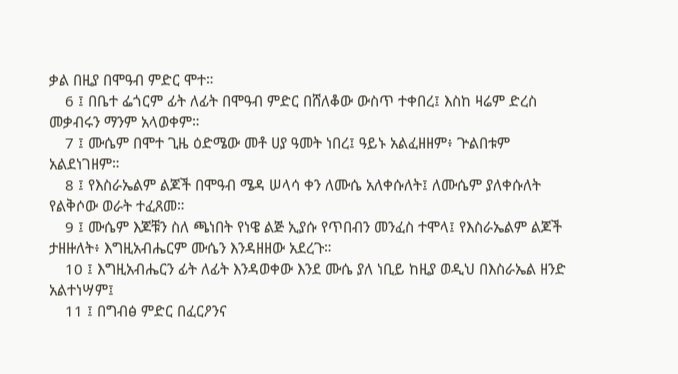ቃል በዚያ በሞዓብ ምድር ሞተ።
    6 ፤ በቤተ ፌጎርም ፊት ለፊት በሞዓብ ምድር በሸለቆው ውስጥ ተቀበረ፤ እስከ ዛሬም ድረስ መቃብሩን ማንም አላወቀም።
    7 ፤ ሙሴም በሞተ ጊዜ ዕድሜው መቶ ሀያ ዓመት ነበረ፤ ዓይኑ አልፈዘዘም፥ ጕልበቱም አልደነገዘም።
    8 ፤ የእስራኤልም ልጆች በሞዓብ ሜዳ ሠላሳ ቀን ለሙሴ አለቀሱለት፤ ለሙሴም ያለቀሱለት የልቅሶው ወራት ተፈጸመ።
    9 ፤ ሙሴም እጆቹን ስለ ጫነበት የነዌ ልጅ ኢያሱ የጥበብን መንፈስ ተሞላ፤ የእስራኤልም ልጆች ታዘዙለት፥ እግዚአብሔርም ሙሴን እንዳዘዘው አደረጉ።
    10 ፤ እግዚአብሔርን ፊት ለፊት እንዳወቀው እንደ ሙሴ ያለ ነቢይ ከዚያ ወዲህ በእስራኤል ዘንድ አልተነሣም፤
    11 ፤ በግብፅ ምድር በፈርዖንና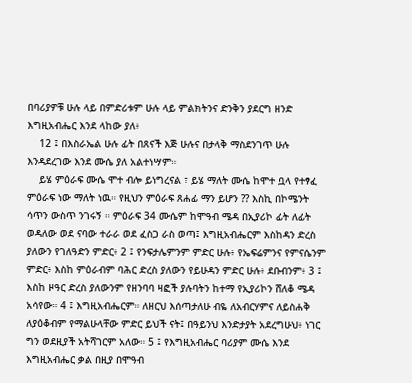በባሪያዎቹ ሁሉ ላይ በምድሪቱም ሁሉ ላይ ምልክትንና ድንቅን ያደርግ ዘንድ እግዚአብሔር እንደ ላከው ያለ፥
    12 ፤ በእስራኤል ሁሉ ፊት በጸናች እጅ ሁሉና በታላቅ ማስደንገጥ ሁሉ እንዳደረገው እንደ ሙሴ ያለ አልተነሣም።
    ይሄ ምዕራፍ ሙሴ ሞተ ብሎ ይነግረናል ፣ ይሄ ማለት ሙሴ ከሞተ ቧላ የተፃፈ ምዕራፍ ነው ማለት ነዉ። የዚህን ምዕራፍ ጸሐፊ ማን ይሆን ?? እስኪ በኮሜንት ሳጥን ውስጥ ንገሩኝ ። ምዕራፍ 34 ሙሴም ከሞዓብ ሜዳ በኢያሪኮ ፊት ለፊት ወዳለው ወደ ናባው ተራራ ወደ ፈስጋ ራስ ወጣ፤ እግዚአብሔርም እስከዳን ድረስ ያለውን የገለዓድን ምድር፥ 2 ፤ የንፍታሌምንም ምድር ሁሉ፥ የኤፍሬምንና የምናሴንም ምድር፥ እስከ ምዕራብም ባሕር ድረስ ያለውን የይሁዳን ምድር ሁሉ፥ ደቡብንም፥ 3 ፤ እስከ ዞዓር ድረስ ያለውንም የዘንባባ ዛፎች ያሉባትን ከተማ የኢያሪኮን ሸለቆ ሜዳ አሳየው። 4 ፤ እግዚአብሔርም። ለዘርህ እሰጣታለሁ ብዬ ለአብርሃምና ለይስሐቅ ለያዕቆብም የማልሁላቸው ምድር ይህች ናት፤ በዓይንህ እንድታያት አደረግሁህ፥ ነገር ግን ወደዚያች አትሻገርም አለው። 5 ፤ የእግዚአብሔር ባሪያም ሙሴ እንደ እግዚአብሔር ቃል በዚያ በሞዓብ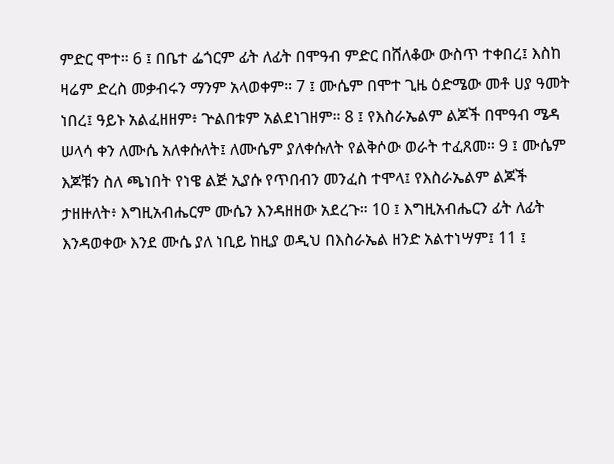ምድር ሞተ። 6 ፤ በቤተ ፌጎርም ፊት ለፊት በሞዓብ ምድር በሸለቆው ውስጥ ተቀበረ፤ እስከ ዛሬም ድረስ መቃብሩን ማንም አላወቀም። 7 ፤ ሙሴም በሞተ ጊዜ ዕድሜው መቶ ሀያ ዓመት ነበረ፤ ዓይኑ አልፈዘዘም፥ ጕልበቱም አልደነገዘም። 8 ፤ የእስራኤልም ልጆች በሞዓብ ሜዳ ሠላሳ ቀን ለሙሴ አለቀሱለት፤ ለሙሴም ያለቀሱለት የልቅሶው ወራት ተፈጸመ። 9 ፤ ሙሴም እጆቹን ስለ ጫነበት የነዌ ልጅ ኢያሱ የጥበብን መንፈስ ተሞላ፤ የእስራኤልም ልጆች ታዘዙለት፥ እግዚአብሔርም ሙሴን እንዳዘዘው አደረጉ። 10 ፤ እግዚአብሔርን ፊት ለፊት እንዳወቀው እንደ ሙሴ ያለ ነቢይ ከዚያ ወዲህ በእስራኤል ዘንድ አልተነሣም፤ 11 ፤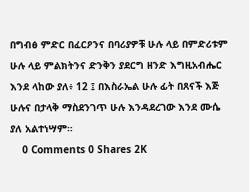በግብፅ ምድር በፈርዖንና በባሪያዎቹ ሁሉ ላይ በምድሪቱም ሁሉ ላይ ምልክትንና ድንቅን ያደርግ ዘንድ እግዚአብሔር እንደ ላከው ያለ፥ 12 ፤ በእስራኤል ሁሉ ፊት በጸናች እጅ ሁሉና በታላቅ ማስደንገጥ ሁሉ እንዳደረገው እንደ ሙሴ ያለ አልተነሣም።
    0 Comments 0 Shares 2K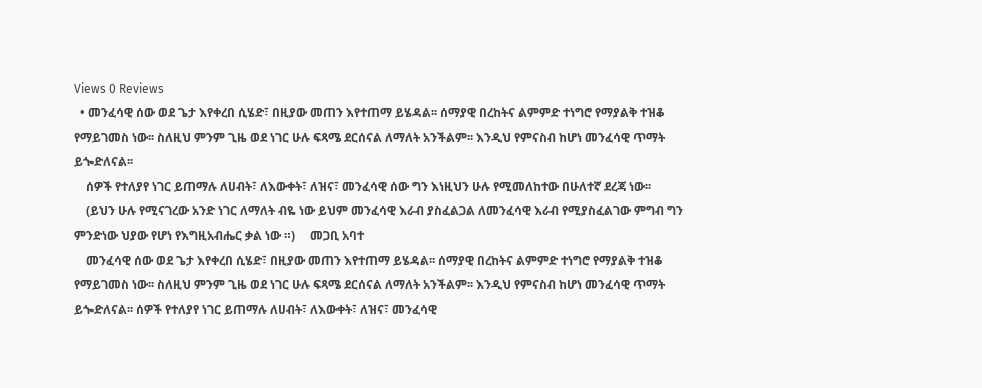Views 0 Reviews
  • መንፈሳዊ ሰው ወደ ጌታ እየቀረበ ሲሄድ፣ በዚያው መጠን እየተጠማ ይሄዳል፡፡ ሰማያዊ በረከትና ልምምድ ተነግሮ የማያልቅ ተዝቆ የማይገመስ ነው፡፡ ስለዚህ ምንም ጊዜ ወደ ነገር ሁሉ ፍጻሜ ደርሰናል ለማለት አንችልም፡፡ እንዲህ የምናስብ ከሆነ መንፈሳዊ ጥማት ይጐድለናል፡፡
    ሰዎች የተለያየ ነገር ይጠማሉ ለሀብት፣ ለእውቀት፣ ለዝና፣ መንፈሳዊ ሰው ግን እነዚህን ሁሉ የሚመለከተው በሁለተኛ ደረጃ ነው፡፡
    (ይህን ሁሉ የሚናገረው አንድ ነገር ለማለት ብዬ ነው ይህም መንፈሳዊ እራብ ያስፈልጋል ለመንፈሳዊ እራብ የሚያስፈልገው ምግብ ግን ምንድነው ህያው የሆነ የእግዚአብሔር ቃል ነው ።)     መጋቢ አባተ
    መንፈሳዊ ሰው ወደ ጌታ እየቀረበ ሲሄድ፣ በዚያው መጠን እየተጠማ ይሄዳል፡፡ ሰማያዊ በረከትና ልምምድ ተነግሮ የማያልቅ ተዝቆ የማይገመስ ነው፡፡ ስለዚህ ምንም ጊዜ ወደ ነገር ሁሉ ፍጻሜ ደርሰናል ለማለት አንችልም፡፡ እንዲህ የምናስብ ከሆነ መንፈሳዊ ጥማት ይጐድለናል፡፡ ሰዎች የተለያየ ነገር ይጠማሉ ለሀብት፣ ለእውቀት፣ ለዝና፣ መንፈሳዊ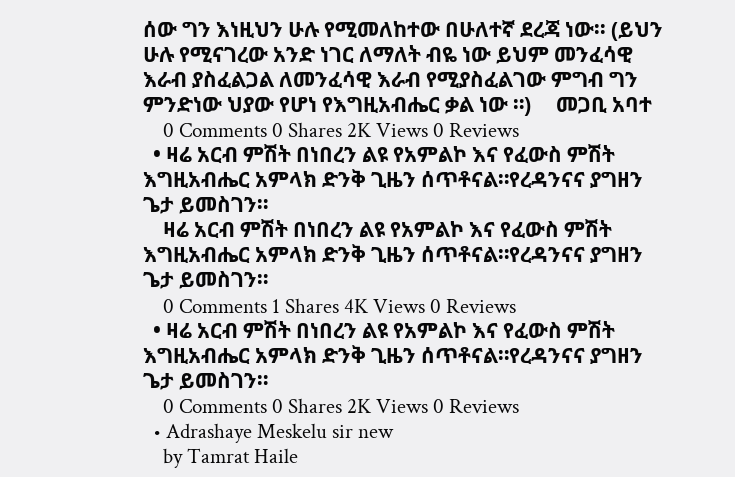ሰው ግን እነዚህን ሁሉ የሚመለከተው በሁለተኛ ደረጃ ነው፡፡ (ይህን ሁሉ የሚናገረው አንድ ነገር ለማለት ብዬ ነው ይህም መንፈሳዊ እራብ ያስፈልጋል ለመንፈሳዊ እራብ የሚያስፈልገው ምግብ ግን ምንድነው ህያው የሆነ የእግዚአብሔር ቃል ነው ።)     መጋቢ አባተ
    0 Comments 0 Shares 2K Views 0 Reviews
  • ዛሬ አርብ ምሽት በነበረን ልዩ የአምልኮ እና የፈውስ ምሽት እግዚአብሔር አምላክ ድንቅ ጊዜን ሰጥቶናል።የረዳንናና ያግዘን ጌታ ይመስገን።
    ዛሬ አርብ ምሽት በነበረን ልዩ የአምልኮ እና የፈውስ ምሽት እግዚአብሔር አምላክ ድንቅ ጊዜን ሰጥቶናል።የረዳንናና ያግዘን ጌታ ይመስገን።
    0 Comments 1 Shares 4K Views 0 Reviews
  • ዛሬ አርብ ምሽት በነበረን ልዩ የአምልኮ እና የፈውስ ምሽት እግዚአብሔር አምላክ ድንቅ ጊዜን ሰጥቶናል።የረዳንናና ያግዘን ጌታ ይመስገን።
    0 Comments 0 Shares 2K Views 0 Reviews
  • Adrashaye Meskelu sir new
    by Tamrat Haile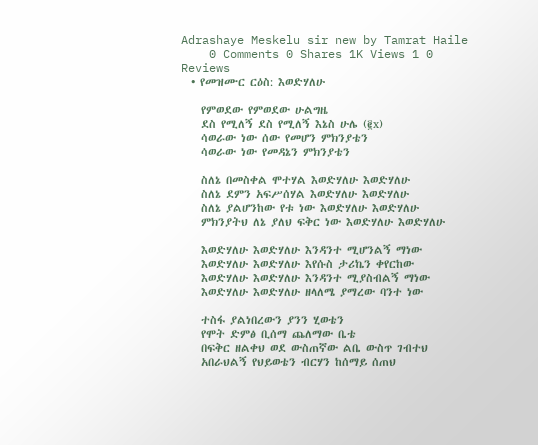Adrashaye Meskelu sir new by Tamrat Haile
    0 Comments 0 Shares 1K Views 1 0 Reviews
  • የመዝሙር ርዕስ: እወድሃለሁ

    የምወደው የምወደው ሁልግዜ
    ደስ የሚለኝ ደስ የሚለኝ እኔስ ሁሌ (፪x)
    ሳወራው ነው ሰው የመሆን ምክንያቴን
    ሳወራው ነው የመዳኔን ምክንያቴን

    ስለኔ በመስቀል ሞተሃል እወድሃለሁ እወድሃለሁ
    ስለኔ ደምን አፍሥሰሃል እወድሃለሁ እወድሃለሁ
    ስለኔ ያልሆንከው የቱ ነው እወድሃለሁ እወድሃለሁ
    ምክንያትህ ለኔ ያለህ ፍቅር ነው እወድሃለሁ እወድሃለሁ

    እወድሃለሁ እወድሃለሁ እንዳንተ ሚሆንልኝ ማነው
    እወድሃለሁ እወድሃለሁ እየሱስ ታሪኬን ቀየርከው
    እወድሃለሁ እወድሃለሁ እንዳንተ ሚያስብልኝ ማነው
    እወድሃለሁ እወድሃለሁ ዘላለሜ ያማረው ባንተ ነው

    ተስፋ ያልነበረውን ያንን ሂወቴን
    የሞት ድምፅ ቢሰማ ጨለማው ቤቴ
    በፍቅር ዘልቀህ ወደ ውስጠኛው ልቤ ውስጥ ገብተህ
    አበራህልኝ የህይወቴን ብርሃን ከሰማይ ሰጠህ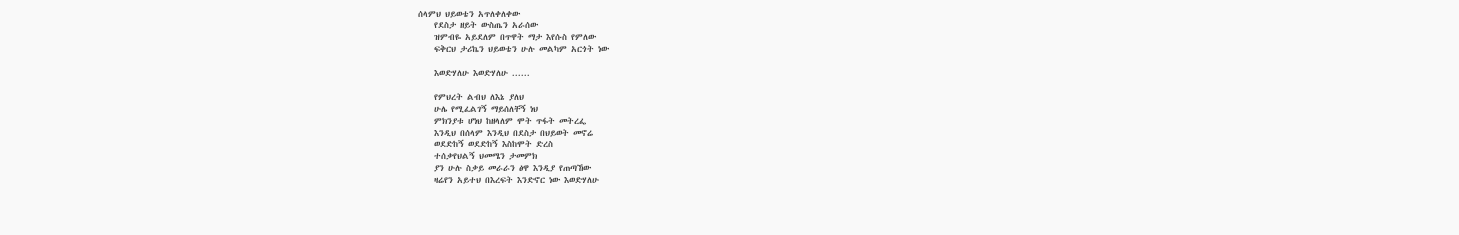ሰላምህ ህይወቴን አጥለቀለቀው
    የደስታ ዘይት ውስጤን አራሰው
    ዝምብዬ አይደለም በጥዋት ማታ እየሱስ የምለው
    ፍቅርህ ታሪኬን ህይወቴን ሁሉ መልካም አርጎት ነው

    እወድሃለሁ እወድሃለሁ ......

    የምህረት ልብህ ለእኔ ያለህ
    ሁሌ የሚፈልገኝ ማይሰለቸኝ ነህ
    ምክንያቱ ሆነህ ከዘላለም ሞት ጥፋት መትረፌ
    እንዲህ በሰላም እንዲህ በደስታ በህይወት መኖሬ
    ወደድከኝ ወደድከኝ እስከሞት ድረስ
    ተሰቃየህልኝ ህመሜን ታመምክ
    ያን ሁሉ ስቃይ መራራን ፅዋ እንዲያ የጠጣኸው
    ዛሬየን አይተህ በእረፍት እንድኖር ነው እወድሃለሁ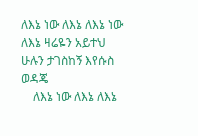ለእኔ ነው ለእኔ ለእኔ ነው ለእኔ ዛሬዬን አይተህ ሁሉን ታገስከኝ እየሱስ ወዳጄ
    ለእኔ ነው ለእኔ ለእኔ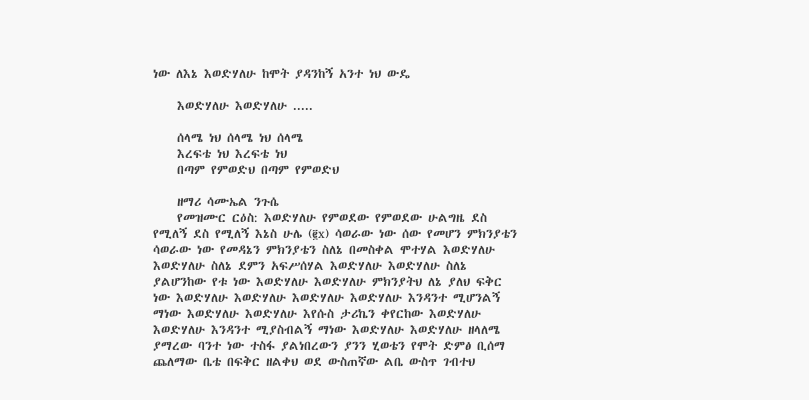ነው ለእኔ እወድሃለሁ ከሞት ያዳንከኝ አንተ ነህ ውዴ

    እወድሃለሁ እወድሃለሁ .....

    ሰላሜ ነህ ሰላሜ ነህ ሰላሜ
    እረፍቴ ነህ እረፍቴ ነህ
    በጣም የምወድህ በጣም የምወድህ

    ዘማሪ ሳሙኤል ንጉሴ
    የመዝሙር ርዕስ: እወድሃለሁ የምወደው የምወደው ሁልግዜ ደስ የሚለኝ ደስ የሚለኝ እኔስ ሁሌ (፪x) ሳወራው ነው ሰው የመሆን ምክንያቴን ሳወራው ነው የመዳኔን ምክንያቴን ስለኔ በመስቀል ሞተሃል እወድሃለሁ እወድሃለሁ ስለኔ ደምን አፍሥሰሃል እወድሃለሁ እወድሃለሁ ስለኔ ያልሆንከው የቱ ነው እወድሃለሁ እወድሃለሁ ምክንያትህ ለኔ ያለህ ፍቅር ነው እወድሃለሁ እወድሃለሁ እወድሃለሁ እወድሃለሁ እንዳንተ ሚሆንልኝ ማነው እወድሃለሁ እወድሃለሁ እየሱስ ታሪኬን ቀየርከው እወድሃለሁ እወድሃለሁ እንዳንተ ሚያስብልኝ ማነው እወድሃለሁ እወድሃለሁ ዘላለሜ ያማረው ባንተ ነው ተስፋ ያልነበረውን ያንን ሂወቴን የሞት ድምፅ ቢሰማ ጨለማው ቤቴ በፍቅር ዘልቀህ ወደ ውስጠኛው ልቤ ውስጥ ገብተህ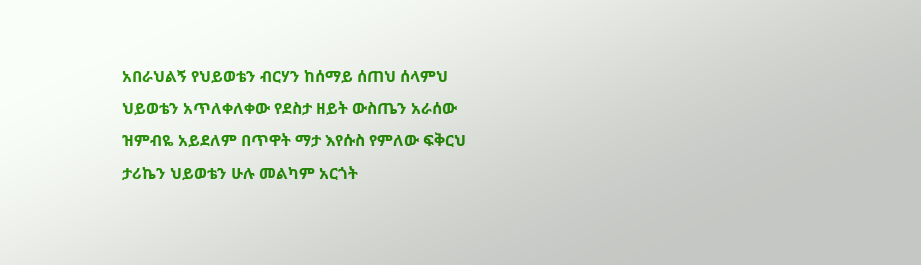አበራህልኝ የህይወቴን ብርሃን ከሰማይ ሰጠህ ሰላምህ ህይወቴን አጥለቀለቀው የደስታ ዘይት ውስጤን አራሰው ዝምብዬ አይደለም በጥዋት ማታ እየሱስ የምለው ፍቅርህ ታሪኬን ህይወቴን ሁሉ መልካም አርጎት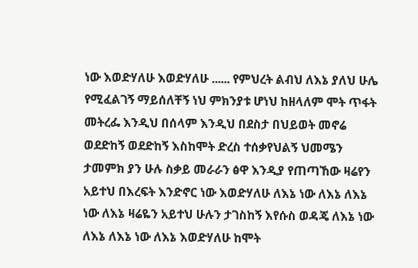ነው እወድሃለሁ እወድሃለሁ ...... የምህረት ልብህ ለእኔ ያለህ ሁሌ የሚፈልገኝ ማይሰለቸኝ ነህ ምክንያቱ ሆነህ ከዘላለም ሞት ጥፋት መትረፌ እንዲህ በሰላም እንዲህ በደስታ በህይወት መኖሬ ወደድከኝ ወደድከኝ እስከሞት ድረስ ተሰቃየህልኝ ህመሜን ታመምክ ያን ሁሉ ስቃይ መራራን ፅዋ እንዲያ የጠጣኸው ዛሬየን አይተህ በእረፍት እንድኖር ነው እወድሃለሁ ለእኔ ነው ለእኔ ለእኔ ነው ለእኔ ዛሬዬን አይተህ ሁሉን ታገስከኝ እየሱስ ወዳጄ ለእኔ ነው ለእኔ ለእኔ ነው ለእኔ እወድሃለሁ ከሞት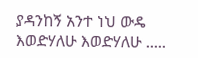ያዳንከኝ አንተ ነህ ውዴ እወድሃለሁ እወድሃለሁ .....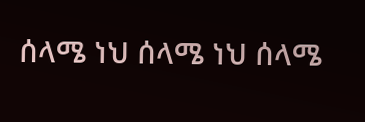ሰላሜ ነህ ሰላሜ ነህ ሰላሜ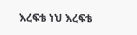እረፍቴ ነህ እረፍቴ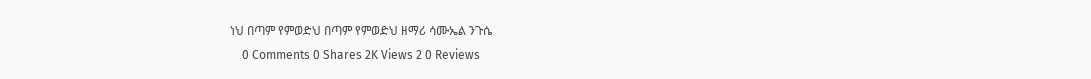ነህ በጣም የምወድህ በጣም የምወድህ ዘማሪ ሳሙኤል ንጉሴ
    0 Comments 0 Shares 2K Views 2 0 Reviews